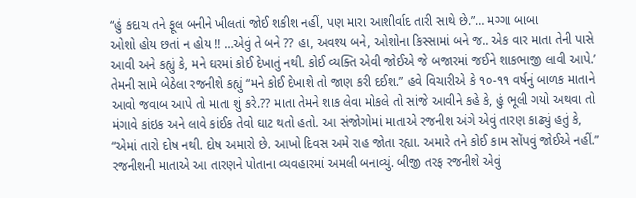“હું કદાચ તને ફૂલ બનીને ખીલતાં જોઈ શકીશ નહીં, પણ મારા આશીર્વાદ તારી સાથે છે.”… મગ્ગા બાબા
ઓશો હોય છતાં ન હોય !! …એવું તે બને ?? હા, અવશ્ય બને, ઓશોના કિસ્સામાં બને જ.. એક વાર માતા તેની પાસે આવી અને કહ્યું કે, મને ઘરમાં કોઈ દેખાતું નથી. કોઈ વ્યક્તિ એવી જોઈએ જે બજારમાં જઈને શાકભાજી લાવી આપે.’ તેમની સામે બેઠેલા રજનીશે કહ્યું “મને કોઈ દેખાશે તો જાણ કરી દઈશ.” હવે વિચારીએ કે ૧૦-૧૧ વર્ષનું બાળક માતાને આવો જવાબ આપે તો માતા શું કરે.?? માતા તેમને શાક લેવા મોકલે તો સાંજે આવીને કહે કે, હું ભૂલી ગયો અથવા તો મંગાવે કાંઇક અને લાવે કાંઈક તેવો ઘાટ થતો હતો. આ સંજોગોમાં માતાએ રજનીશ અંગે એવું તારણ કાઢ્યું હતું કે, “એમાં તારો દોષ નથી. દોષ અમારો છે. આખો દિવસ અમે રાહ જોતા રહ્યા. અમારે તને કોઈ કામ સોંપવું જોઈએ નહીં.” રજનીશની માતાએ આ તારણને પોતાના વ્યવહારમાં અમલી બનાવ્યું. બીજી તરફ રજનીશે એવું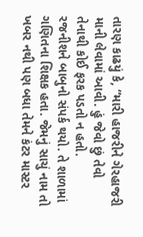તારણ કાઢયું કે, “મારી હાજરીને ગેરહાજરી માની લેવામાં આવી. હું જેવો છું તેવો તેનાથી કોઈ ફરક પડતો ન હતો.
રજનીશને બાબુનો સંપર્ક થયો. તે શાળામાં ગણિતના શિક્ષક હતા. જેમનું સાચું નામ તો ખબર નથી પણ બધા તેમને કંટર માસ્ટર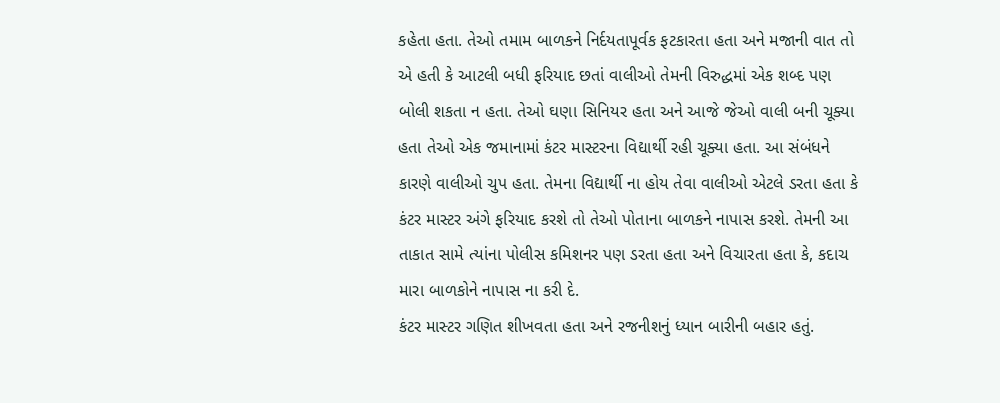કહેતા હતા. તેઓ તમામ બાળકને નિર્દયતાપૂર્વક ફટકારતા હતા અને મજાની વાત તો એ હતી કે આટલી બધી ફરિયાદ છતાં વાલીઓ તેમની વિરુદ્ધમાં એક શબ્દ પણ બોલી શકતા ન હતા. તેઓ ઘણા સિનિયર હતા અને આજે જેઓ વાલી બની ચૂક્યા હતા તેઓ એક જમાનામાં કંટર માસ્ટરના વિદ્યાર્થી રહી ચૂક્યા હતા. આ સંબંધને કારણે વાલીઓ ચુપ હતા. તેમના વિદ્યાર્થી ના હોય તેવા વાલીઓ એટલે ડરતા હતા કે કંટર માસ્ટર અંગે ફરિયાદ કરશે તો તેઓ પોતાના બાળકને નાપાસ કરશે. તેમની આ તાકાત સામે ત્યાંના પોલીસ કમિશનર પણ ડરતા હતા અને વિચારતા હતા કે, કદાચ મારા બાળકોને નાપાસ ના કરી દે.
કંટર માસ્ટર ગણિત શીખવતા હતા અને રજનીશનું ધ્યાન બારીની બહાર હતું.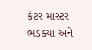કંટર માસ્ટર ભડક્યા અને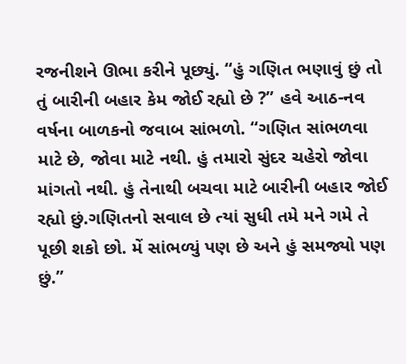રજનીશને ઊભા કરીને પૂછ્યું. “હું ગણિત ભણાવું છું તો તું બારીની બહાર કેમ જોઈ રહ્યો છે ?” હવે આઠ-નવ વર્ષના બાળકનો જવાબ સાંભળો. “ગણિત સાંભળવા માટે છે, જોવા માટે નથી. હું તમારો સુંદર ચહેરો જોવા માંગતો નથી. હું તેનાથી બચવા માટે બારીની બહાર જોઈ રહ્યો છું.ગણિતનો સવાલ છે ત્યાં સુધી તમે મને ગમે તે પૂછી શકો છો. મેં સાંભળ્યું પણ છે અને હું સમજ્યો પણ છું.”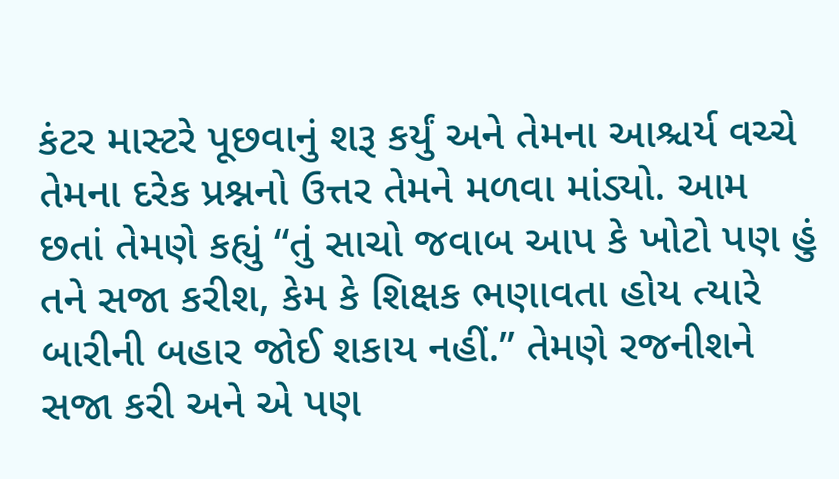કંટર માસ્ટરે પૂછવાનું શરૂ કર્યું અને તેમના આશ્ચર્ય વચ્ચે તેમના દરેક પ્રશ્નનો ઉત્તર તેમને મળવા માંડ્યો. આમ છતાં તેમણે કહ્યું “તું સાચો જવાબ આપ કે ખોટો પણ હું તને સજા કરીશ, કેમ કે શિક્ષક ભણાવતા હોય ત્યારે બારીની બહાર જોઈ શકાય નહીં.” તેમણે રજનીશને સજા કરી અને એ પણ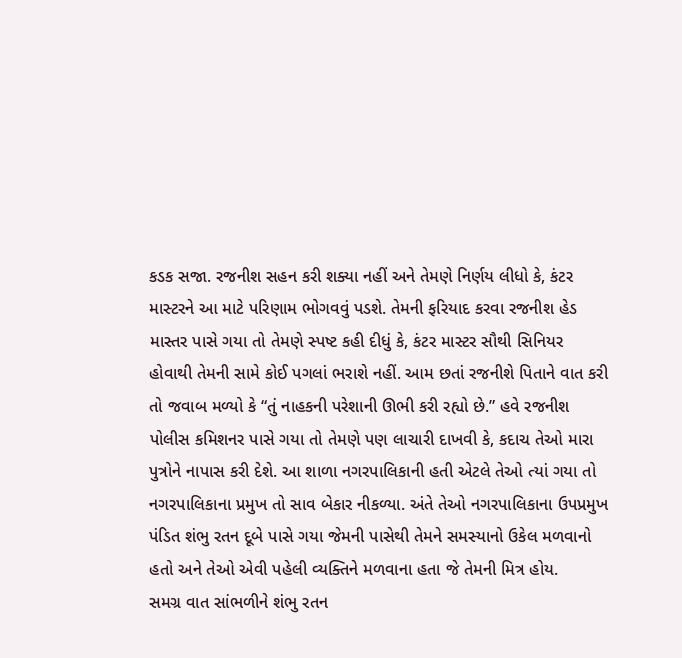કડક સજા. રજનીશ સહન કરી શક્યા નહીં અને તેમણે નિર્ણય લીધો કે, કંટર માસ્ટરને આ માટે પરિણામ ભોગવવું પડશે. તેમની ફરિયાદ કરવા રજનીશ હેડ માસ્તર પાસે ગયા તો તેમણે સ્પષ્ટ કહી દીધું કે, કંટર માસ્ટર સૌથી સિનિયર હોવાથી તેમની સામે કોઈ પગલાં ભરાશે નહીં. આમ છતાં રજનીશે પિતાને વાત કરી તો જવાબ મળ્યો કે “તું નાહકની પરેશાની ઊભી કરી રહ્યો છે.” હવે રજનીશ પોલીસ કમિશનર પાસે ગયા તો તેમણે પણ લાચારી દાખવી કે, કદાચ તેઓ મારા પુત્રોને નાપાસ કરી દેશે. આ શાળા નગરપાલિકાની હતી એટલે તેઓ ત્યાં ગયા તો નગરપાલિકાના પ્રમુખ તો સાવ બેકાર નીકળ્યા. અંતે તેઓ નગરપાલિકાના ઉપપ્રમુખ પંડિત શંભુ રતન દૂબે પાસે ગયા જેમની પાસેથી તેમને સમસ્યાનો ઉકેલ મળવાનો હતો અને તેઓ એવી પહેલી વ્યક્તિને મળવાના હતા જે તેમની મિત્ર હોય.
સમગ્ર વાત સાંભળીને શંભુ રતન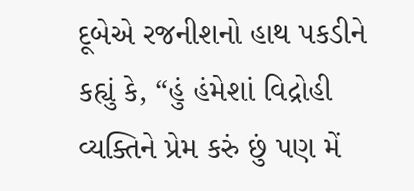દૂબેએ રજનીશનો હાથ પકડીને કહ્યું કે, “હું હંમેશાં વિદ્રોહી વ્યક્તિને પ્રેમ કરું છું પણ મેં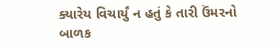ક્યારેય વિચાર્યું ન હતું કે તારી ઉંમરનો બાળક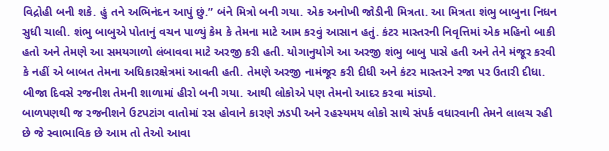વિદ્રોહી બની શકે. હું તને અભિનંદન આપું છું.” બંને મિત્રો બની ગયા. એક અનોખી જોડીની મિત્રતા. આ મિત્રતા શંભુ બાબુના નિધન સુધી ચાલી. શંભુ બાબુએ પોતાનું વચન પાળ્યું કેમ કે તેમના માટે આમ કરવું આસાન હતું. કંટર માસ્તરની નિવૃત્તિમાં એક મહિનો બાકી હતો અને તેમણે આ સમયગાળો લંબાવવા માટે અરજી કરી હતી. યોગાનુયોગે આ અરજી શંભુ બાબુ પાસે હતી અને તેને મંજૂર કરવી કે નહીં એ બાબત તેમના અધિકારક્ષેત્રમાં આવતી હતી. તેમણે અરજી નામંજૂર કરી દીધી અને કંટર માસ્તરને રજા પર ઉતારી દીધા. બીજા દિવસે રજનીશ તેમની શાળામાં હીરો બની ગયા. આથી લોકોએ પણ તેમનો આદર કરવા માંડ્યો.
બાળપણથી જ રજનીશને ઉટપટાંગ વાતોમાં રસ હોવાને કારણે ઝડપી અને રહસ્યમય લોકો સાથે સંપર્ક વધારવાની તેમને લાલચ રહી છે જે સ્વાભાવિક છે આમ તો તેઓ આવા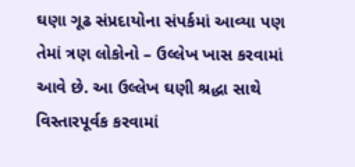ઘણા ગૂઢ સંપ્રદાયોના સંપર્કમાં આવ્યા પણ તેમાં ત્રણ લોકોનો – ઉલ્લેખ ખાસ કરવામાં આવે છે. આ ઉલ્લેખ ઘણી શ્રદ્ધા સાથે વિસ્તારપૂર્વક કરવામાં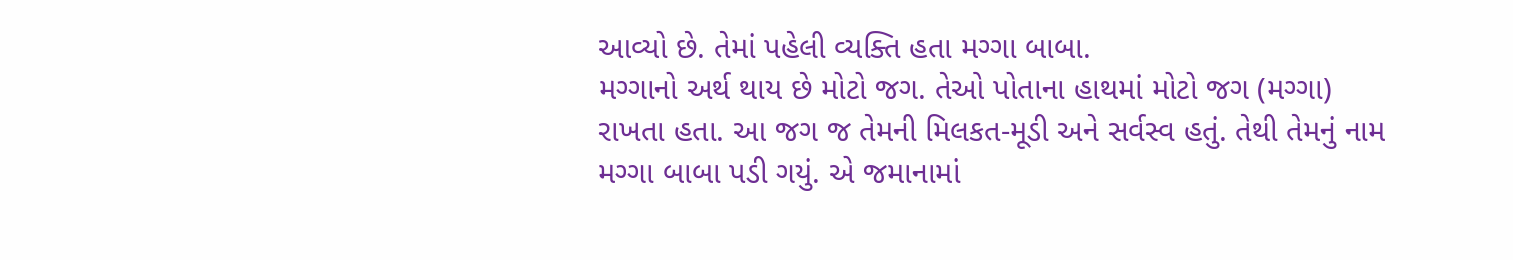આવ્યો છે. તેમાં પહેલી વ્યક્તિ હતા મગ્ગા બાબા.
મગ્ગાનો અર્થ થાય છે મોટો જગ. તેઓ પોતાના હાથમાં મોટો જગ (મગ્ગા) રાખતા હતા. આ જગ જ તેમની મિલકત-મૂડી અને સર્વસ્વ હતું. તેથી તેમનું નામ મગ્ગા બાબા પડી ગયું. એ જમાનામાં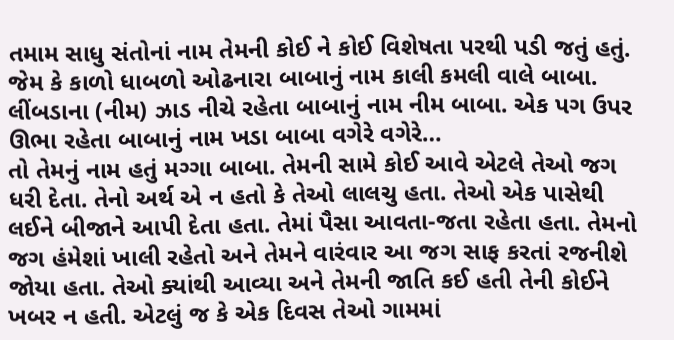તમામ સાધુ સંતોનાં નામ તેમની કોઈ ને કોઈ વિશેષતા પરથી પડી જતું હતું. જેમ કે કાળો ધાબળો ઓઢનારા બાબાનું નામ કાલી કમલી વાલે બાબા. લીંબડાના (નીમ) ઝાડ નીચે રહેતા બાબાનું નામ નીમ બાબા. એક પગ ઉપર ઊભા રહેતા બાબાનું નામ ખડા બાબા વગેરે વગેરે…
તો તેમનું નામ હતું મગ્ગા બાબા. તેમની સામે કોઈ આવે એટલે તેઓ જગ ધરી દેતા. તેનો અર્થ એ ન હતો કે તેઓ લાલચુ હતા. તેઓ એક પાસેથી લઈને બીજાને આપી દેતા હતા. તેમાં પૈસા આવતા-જતા રહેતા હતા. તેમનો જગ હંમેશાં ખાલી રહેતો અને તેમને વારંવાર આ જગ સાફ કરતાં રજનીશે જોયા હતા. તેઓ ક્યાંથી આવ્યા અને તેમની જાતિ કઈ હતી તેની કોઈને ખબર ન હતી. એટલું જ કે એક દિવસ તેઓ ગામમાં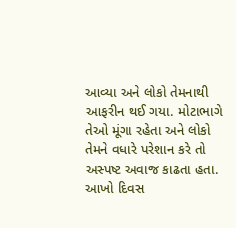આવ્યા અને લોકો તેમનાથી આફરીન થઈ ગયા. મોટાભાગે તેઓ મૂંગા રહેતા અને લોકો તેમને વધારે પરેશાન કરે તો અસ્પષ્ટ અવાજ કાઢતા હતા. આખો દિવસ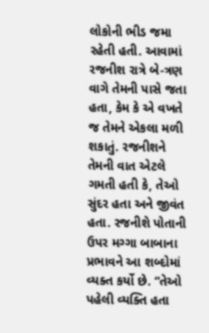લોકોની ભીડ જમા રહેતી હતી. આવામાં રજનીશ રાત્રે બે-ત્રણ વાગે તેમની પાસે જતા હતા, કેમ કે એ વખતે જ તેમને એકલા મળી શકાતું. રજનીશને તેમની વાત એટલે ગમતી હતી કે, તેઓ સુંદર હતા અને જીવંત હતા. રજનીશે પોતાની ઉપર મગ્ગા બાબાના પ્રભાવને આ શબ્દોમાં વ્યક્ત કર્યો છે. “તેઓ પહેલી વ્યક્તિ હતા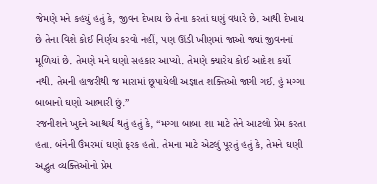જેમણે મને કહયું હતું કે, જીવન દેખાય છે તેના કરતાં ઘણું વધારે છે. આથી દેખાય છે તેના વિશે કોઈ નિર્ણય કરવો નહીં, પણ ઊંડી ખીણમાં જાઓ જ્યાં જીવનનાં મૂળિયાં છે. તેમણે મને ઘણો સહકાર આપ્યો. તેમણે ક્યારેય કોઈ આદેશ કર્યો નથી. તેમની હાજરીથી જ મારામાં છૂપાયેલી અજ્ઞાત શક્તિઓ જાગી ગઈ. હું મગ્ગા બાબાનો ઘણો આભારી છું.”
રજનીશને ખુદને આશ્ચર્ય થતું હતું કે, “મગ્ગા બાબા શા માટે તેને આટલો પ્રેમ કરતા હતા. બંનેની ઉંમરમાં ઘણો ફરક હતો. તેમના માટે એટલું પૂરતું હતું કે, તેમને ઘણી અદ્ભુત વ્યક્તિઓનો પ્રેમ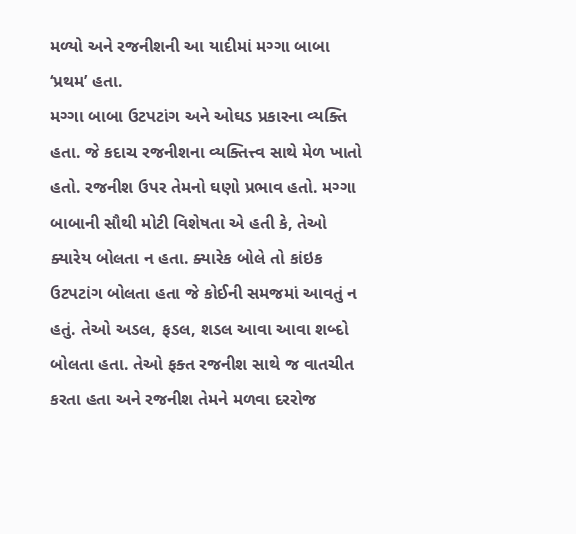મળ્યો અને રજનીશની આ યાદીમાં મગ્ગા બાબા ‘પ્રથમ’ હતા.
મગ્ગા બાબા ઉટપટાંગ અને ઓઘડ પ્રકારના વ્યક્તિ હતા. જે કદાચ રજનીશના વ્યક્તિત્ત્વ સાથે મેળ ખાતો હતો. રજનીશ ઉપર તેમનો ઘણો પ્રભાવ હતો. મગ્ગા બાબાની સૌથી મોટી વિશેષતા એ હતી કે, તેઓ ક્યારેય બોલતા ન હતા. ક્યારેક બોલે તો કાંઇક ઉટપટાંગ બોલતા હતા જે કોઈની સમજમાં આવતું ન હતું. તેઓ અડલ, ફડલ, શડલ આવા આવા શબ્દો બોલતા હતા. તેઓ ફક્ત રજનીશ સાથે જ વાતચીત કરતા હતા અને રજનીશ તેમને મળવા દરરોજ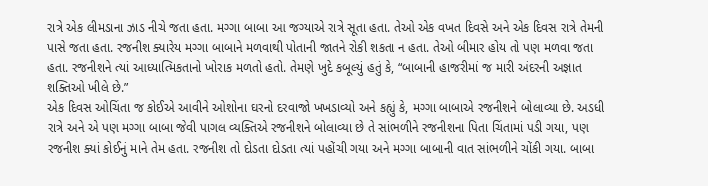રાત્રે એક લીમડાના ઝાડ નીચે જતા હતા. મગ્ગા બાબા આ જગ્યાએ રાત્રે સૂતા હતા. તેઓ એક વખત દિવસે અને એક દિવસ રાત્રે તેમની પાસે જતા હતા. રજનીશ ક્યારેય મગ્ગા બાબાને મળવાથી પોતાની જાતને રોકી શકતા ન હતા. તેઓ બીમાર હોય તો પણ મળવા જતા હતા. રજનીશને ત્યાં આધ્યાત્મિકતાનો ખોરાક મળતો હતો. તેમણે ખુદે કબૂલ્યું હતું કે, “બાબાની હાજરીમાં જ મારી અંદરની અજ્ઞાત શક્તિઓ ખીલે છે.”
એક દિવસ ઓચિંતા જ કોઈએ આવીને ઓશોના ઘરનો દરવાજો ખખડાવ્યો અને કહ્યું કે, મગ્ગા બાબાએ રજનીશને બોલાવ્યા છે. અડધી રાત્રે અને એ પણ મગ્ગા બાબા જેવી પાગલ વ્યક્તિએ રજનીશને બોલાવ્યા છે તે સાંભળીને રજનીશના પિતા ચિંતામાં પડી ગયા, પણ રજનીશ ક્યાં કોઈનું માને તેમ હતા. રજનીશ તો દોડતા દોડતા ત્યાં પહોંચી ગયા અને મગ્ગા બાબાની વાત સાંભળીને ચોંકી ગયા. બાબા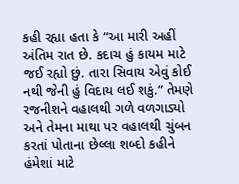કહી રહ્યા હતા કે “આ મારી અહીં અંતિમ રાત છે. કદાચ હું કાયમ માટે જઈ રહ્યો છું. તારા સિવાય એવું કોઈ નથી જેની હું વિદાય લઈ શકું.” તેમણે રજનીશને વહાલથી ગળે વળગાડ્યો અને તેમના માથા પર વહાલથી ચુંબન કરતાં પોતાના છેલ્લા શબ્દો કહીને હંમેશાં માટે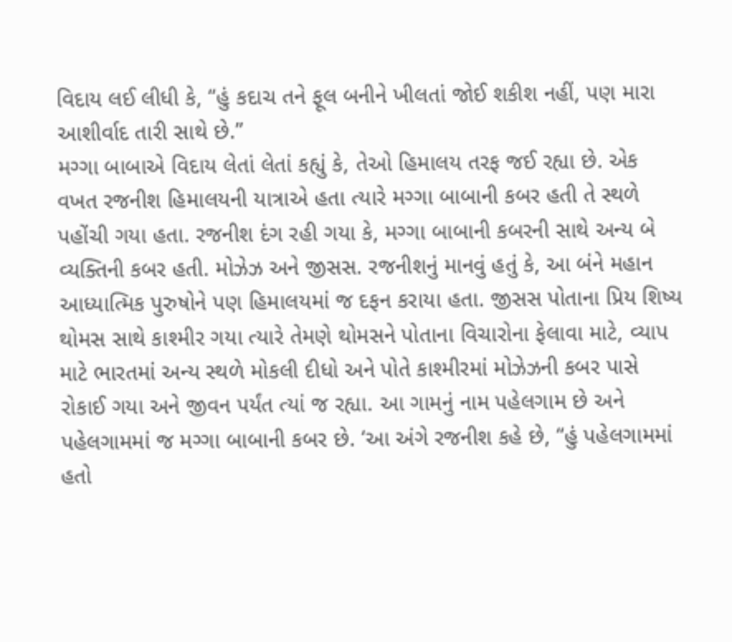વિદાય લઈ લીધી કે, “હું કદાચ તને ફૂલ બનીને ખીલતાં જોઈ શકીશ નહીં, પણ મારા આશીર્વાદ તારી સાથે છે.”
મગ્ગા બાબાએ વિદાય લેતાં લેતાં કહ્યું કે, તેઓ હિમાલય તરફ જઈ રહ્યા છે. એક વખત રજનીશ હિમાલયની યાત્રાએ હતા ત્યારે મગ્ગા બાબાની કબર હતી તે સ્થળે પહોંચી ગયા હતા. રજનીશ દંગ રહી ગયા કે, મગ્ગા બાબાની કબરની સાથે અન્ય બે વ્યક્તિની કબર હતી. મોઝેઝ અને જીસસ. રજનીશનું માનવું હતું કે, આ બંને મહાન આધ્યાત્મિક પુરુષોને પણ હિમાલયમાં જ દફન કરાયા હતા. જીસસ પોતાના પ્રિય શિષ્ય થોમસ સાથે કાશ્મીર ગયા ત્યારે તેમણે થોમસને પોતાના વિચારોના ફેલાવા માટે, વ્યાપ માટે ભારતમાં અન્ય સ્થળે મોકલી દીધો અને પોતે કાશ્મીરમાં મોઝેઝની કબર પાસે રોકાઈ ગયા અને જીવન પર્યંત ત્યાં જ રહ્યા. આ ગામનું નામ પહેલગામ છે અને પહેલગામમાં જ મગ્ગા બાબાની કબર છે. ‘આ અંગે રજનીશ કહે છે, “હું પહેલગામમાં હતો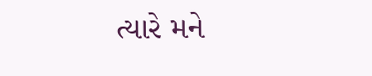ત્યારે મને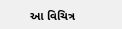આ વિચિત્ર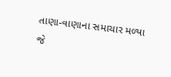તાણા-વાણાના સમાચાર મળ્યા જે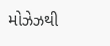મોઝેઝથી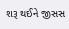શરૂ થઈને જીસસ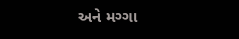અને મગ્ગા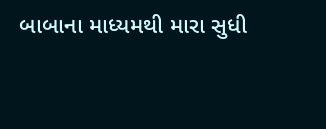બાબાના માધ્યમથી મારા સુધી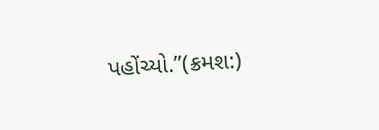પહોંચ્યો.”(ક્રમશ:)